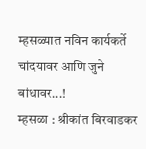म्हसळ्यात नविन कार्यकर्ते चांदयावर आणि जुने बांधावर...!
म्हसळा : श्रीकांत बिरवाडकर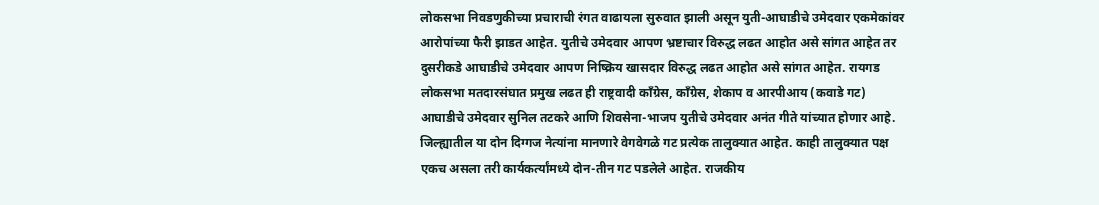लोकसभा निवडणुकीच्या प्रचाराची रंगत वाढायला सुरुवात झाली असून युती-आघाडीचे उमेदवार एकमेकांवर आरोपांच्या फैरी झाडत आहेत. युतीचे उमेदवार आपण भ्रष्टाचार विरुद्ध लढत आहोत असे सांगत आहेत तर दुसरीकडे आघाडीचे उमेदवार आपण निष्क्रिय खासदार विरुद्ध लढत आहोत असे सांगत आहेत. रायगड लोकसभा मतदारसंघात प्रमुख लढत ही राष्ट्रवादी काँग्रेस, काँग्रेस, शेकाप व आरपीआय (कवाडे गट) आघाडीचे उमेदवार सुनिल तटकरे आणि शिवसेना-भाजप युतीचे उमेदवार अनंत गीते यांच्यात होणार आहे. जिल्ह्यातील या दोन दिग्गज नेत्यांना मानणारे वेगवेगळे गट प्रत्येक तालुक्यात आहेत. काही तालुक्यात पक्ष एकच असला तरी कार्यकर्त्यांमध्ये दोन-तीन गट पडलेले आहेत. राजकीय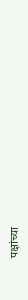पक्षांच्या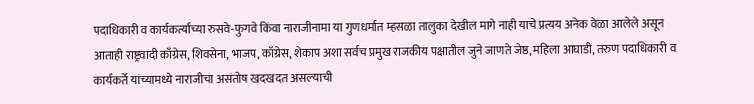पदाधिकारी व कार्यकर्त्यांच्या रुसवे-फुगवे किंवा नाराजीनामा या गुणधर्मात म्हसळा तालुका देखील मागे नाही याचे प्रत्यय अनेक वेळा आलेले असून आताही राष्ट्रवादी काँग्रेस, शिवसेना, भाजप, काँग्रेस, शेकाप अशा सर्वच प्रमुख राजकीय पक्षातील जुने जाणते जेष्ठ, महिला आघाडी, तरुण पदाधिकारी व कार्यकर्ते यांच्यामध्ये नाराजीचा असंतोष खदखदत असल्याची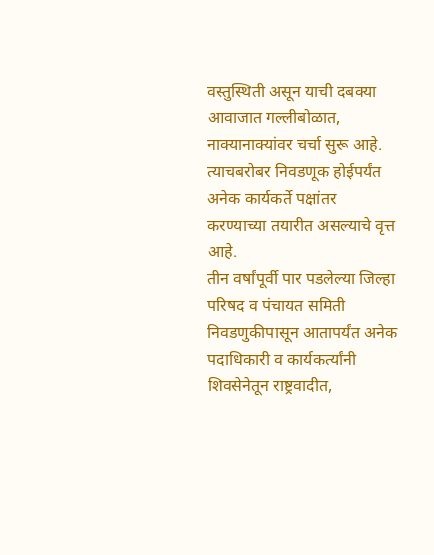वस्तुस्थिती असून याची दबक्या आवाजात गल्लीबोळात, नाक्यानाक्यांवर चर्चा सुरू आहे. त्याचबरोबर निवडणूक होईपर्यंत अनेक कार्यकर्ते पक्षांतर करण्याच्या तयारीत असल्याचे वृत्त आहे.
तीन वर्षांपूर्वी पार पडलेल्या जिल्हा परिषद व पंचायत समिती निवडणुकीपासून आतापर्यंत अनेक पदाधिकारी व कार्यकर्त्यांनी शिवसेनेतून राष्ट्रवादीत,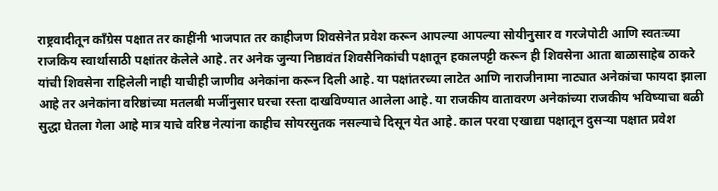राष्ट्रवादीतून काँग्रेस पक्षात तर काहींनी भाजपात तर काहीजण शिवसेनेत प्रवेश करून आपल्या आपल्या सोयीनुसार व गरजेपोटी आणि स्वतःच्या राजकिय स्वार्थासाठी पक्षांतर केलेले आहे. तर अनेक जुन्या निष्ठावंत शिवसैनिकांची पक्षातून हकालपट्टी करून ही शिवसेना आता बाळासाहेब ठाकरे यांची शिवसेना राहिलेली नाही याचीही जाणीव अनेकांना करून दिली आहे. या पक्षांतरच्या लाटेत आणि नाराजीनामा नाट्यात अनेकांचा फायदा झाला आहे तर अनेकांना वरिष्ठांच्या मतलबी मर्जीनुसार घरचा रस्ता दाखविण्यात आलेला आहे. या राजकीय वातावरण अनेकांच्या राजकीय भविष्याचा बळी सुद्धा घेतला गेला आहे मात्र याचे वरिष्ठ नेत्यांना काहीच सोयरसुतक नसल्याचे दिसून येत आहे. काल परवा एखाद्या पक्षातून दुसऱ्या पक्षात प्रवेश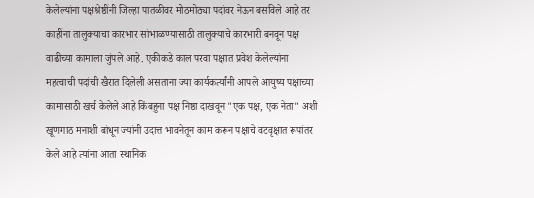केलेल्यांना पक्षश्रेष्ठींनी जिल्हा पातळीवर मोठमोठ्या पदांवर नेऊन बसविले आहे तर काहींना तालुक्याचा कारभार सांभाळण्यासाठी तालुक्याचे कारभारी बनवून पक्ष वाढीच्या कामाला जुंपले आहे. एकीकडे काल परवा पक्षात प्रवेश केलेल्यांना महत्वाची पदांची खैरात दिलेली असताना ज्या कार्यकर्त्यांनी आपले आयुष्य पक्षाच्या कामासाठी खर्च केलेले आहे किंबहुना पक्ष निष्ठा दाखवून "एक पक्ष, एक नेता" अशी खूणगाठ मनाशी बांधून ज्यांनी उदात्त भावनेतून काम करून पक्षाचे वटवृक्षात रूपांतर केले आहे त्यांना आता स्थानिक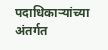पदाधिकाऱ्यांच्या अंतर्गत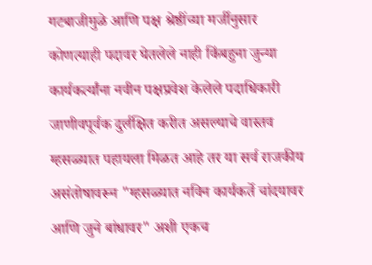गटबाजीमुळे आणि पक्ष श्रेष्ठींच्या मर्जीनुसार कोणत्याही पदावर घेतलेले नाही किंबहुना जुन्या कार्यकर्त्यांना नवीन पक्षप्रवेश केलेले पदाधिकारी जाणीवपूर्वक दुर्लक्षित करीत असल्याचे वास्तव म्हसळ्यात पहायला मिळत आहे तर या सर्व राजकीय असंतोषावरून "म्हसळ्यात नविन कार्यकर्ते चांदयावर आणि जुने बांधावर" अशी एकच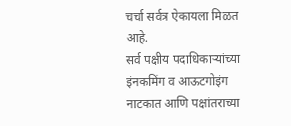चर्चा सर्वत्र ऐकायला मिळत आहे.
सर्व पक्षीय पदाधिकाऱ्यांच्या इंनकमिंग व आऊटगोइंग नाटकात आणि पक्षांतराच्या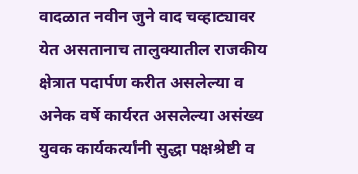वादळात नवीन जुने वाद चव्हाट्यावर येत असतानाच तालुक्यातील राजकीय क्षेत्रात पदार्पण करीत असलेल्या व अनेक वर्षे कार्यरत असलेल्या असंख्य युवक कार्यकर्त्यांनी सुद्धा पक्षश्रेष्टी व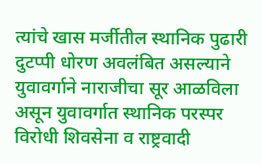त्यांचे खास मर्जीतील स्थानिक पुढारी दुटप्पी धोरण अवलंबित असल्याने युवावर्गाने नाराजीचा सूर आळविला असून युवावर्गात स्थानिक परस्पर विरोधी शिवसेना व राष्ट्रवादी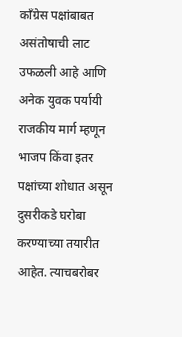काँग्रेस पक्षांबाबत असंतोषाची लाट उफळली आहे आणि अनेक युवक पर्यायी राजकीय मार्ग म्हणून भाजप किंवा इतर पक्षांच्या शोधात असून दुसरीकडे घरोबा करण्याच्या तयारीत आहेत. त्याचबरोबर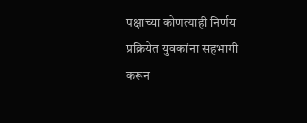पक्षाच्या कोणत्याही निर्णय प्रक्रियेत युवकांना सहभागी करून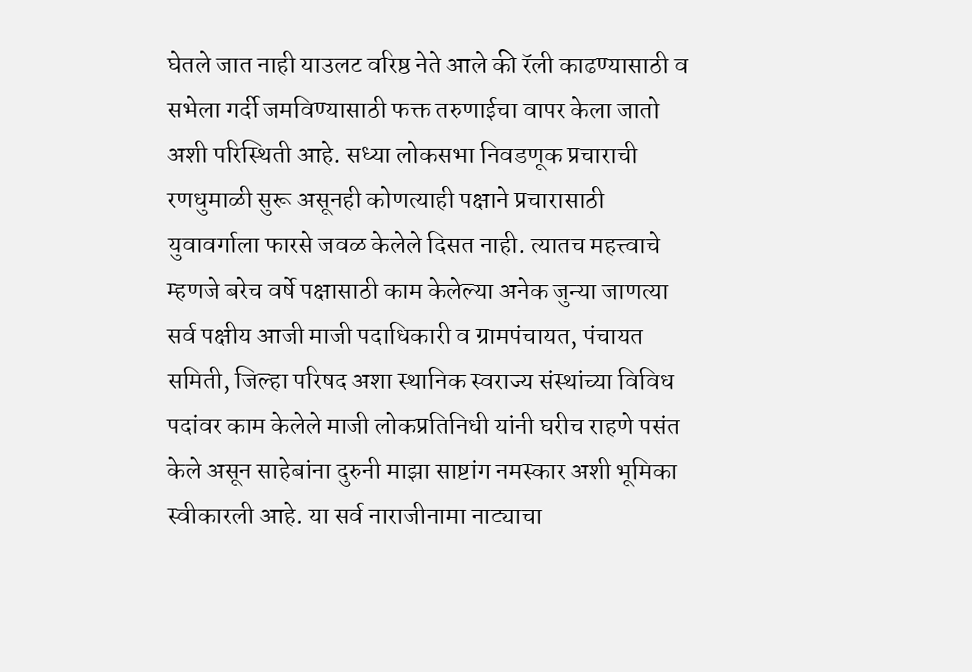घेतले जात नाही याउलट वरिष्ठ नेते आले की रॅली काढण्यासाठी व सभेला गर्दी जमविण्यासाठी फक्त तरुणाईचा वापर केला जातो अशी परिस्थिती आहे. सध्या लोकसभा निवडणूक प्रचाराची रणधुमाळी सुरू असूनही कोणत्याही पक्षाने प्रचारासाठी युवावर्गाला फारसे जवळ केलेले दिसत नाही. त्यातच महत्त्वाचे म्हणजे बरेच वर्षे पक्षासाठी काम केलेल्या अनेक जुन्या जाणत्या सर्व पक्षीय आजी माजी पदाधिकारी व ग्रामपंचायत, पंचायत समिती, जिल्हा परिषद अशा स्थानिक स्वराज्य संस्थांच्या विविध पदांवर काम केलेले माजी लोकप्रतिनिधी यांनी घरीच राहणे पसंत केले असून साहेबांना दुरुनी माझा साष्टांग नमस्कार अशी भूमिका स्वीकारली आहे. या सर्व नाराजीनामा नाट्याचा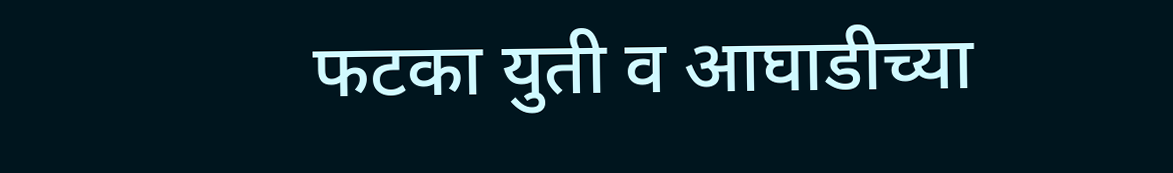फटका युती व आघाडीच्या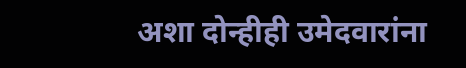अशा दोन्हीही उमेदवारांना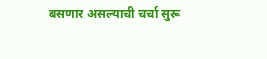बसणार असल्याची चर्चा सुरू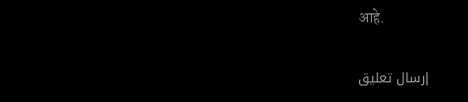आहे.

إرسال تعليق